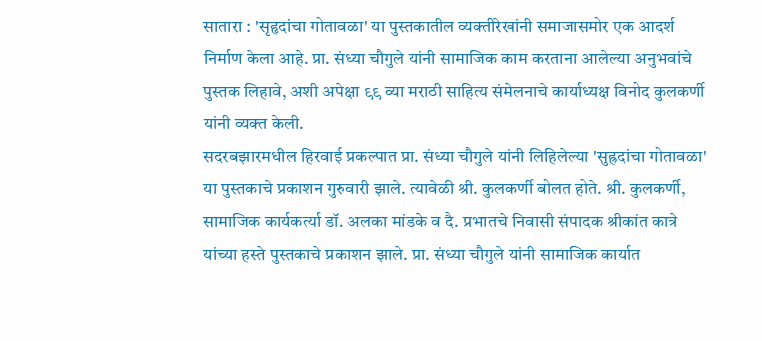सातारा : 'सृहृदांचा गोतावळा' या पुस्तकातील व्यक्तीरेखांनी समाजासमोर एक आदर्श निर्माण केला आहे. प्रा. संध्या चौगुले यांनी सामाजिक काम करताना आलेल्या अनुभवांचे पुस्तक लिहावे, अशी अपेक्षा ९९ व्या मराठी साहित्य संमेलनाचे कार्याध्यक्ष विनोद कुलकर्णी यांनी व्यक्त केली.
सदरबझारमधील हिरवाई प्रकल्पात प्रा. संध्या चौगुले यांनी लिहिलेल्या 'सुह्रदांचा गोतावळा' या पुस्तकाचे प्रकाशन गुरुवारी झाले. त्यावेळी श्री. कुलकर्णी बोलत होते. श्री. कुलकर्णी, सामाजिक कार्यकर्त्या डॉ. अलका मांडके व दै. प्रभातचे निवासी संपादक श्रीकांत कात्रे यांच्या हस्ते पुस्तकाचे प्रकाशन झाले. प्रा. संध्या चौगुले यांनी सामाजिक कार्यात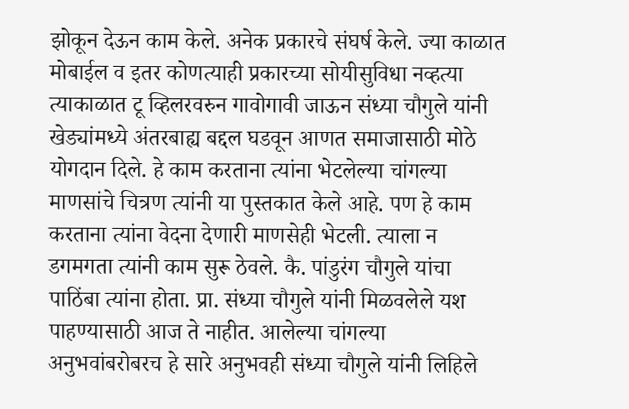झोकून देऊन काम केले. अनेक प्रकारचे संघर्ष केले. ज्या काळात मोबाईल व इतर कोणत्याही प्रकारच्या सोयीसुविधा नव्हत्या त्याकाळात टू व्हिलरवरुन गावोगावी जाऊन संध्या चौगुले यांनी खेड्यांमध्ये अंतरबाह्य बद्दल घडवून आणत समाजासाठी मोठे योगदान दिले. हे काम करताना त्यांना भेटलेल्या चांगल्या माणसांचे चित्रण त्यांनी या पुस्तकात केले आहे. पण हे काम करताना त्यांना वेदना देणारी माणसेही भेटली. त्याला न डगमगता त्यांनी काम सुरू ठेवले. कै. पांडुरंग चौगुले यांचा पाठिंबा त्यांना होता. प्रा. संध्या चौगुले यांनी मिळवलेले यश पाहण्यासाठी आज ते नाहीत. आलेल्या चांगल्या अनुभवांबरोबरच हे सारे अनुभवही संध्या चौगुले यांनी लिहिले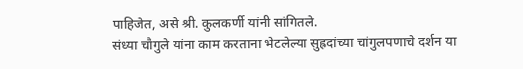पाहिजेत, असे श्री. कुलकर्णी यांनी सांगितले.
संध्या चौगुले यांना काम करताना भेटलेल्या सुह्रदांच्या चांगुलपणाचे दर्शन या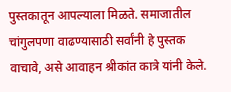पुस्तकातून आपल्याला मिळते. समाजातील चांगुलपणा वाढण्यासाठी सर्वांनी हे पुस्तक वाचावे, असे आवाहन श्रीकांत कात्रे यांनी केले.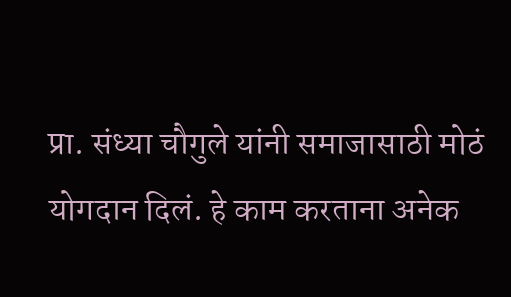प्रा. संध्या चौगुले यांनी समाजासाठी मोठं योगदान दिलं. हे काम करताना अनेक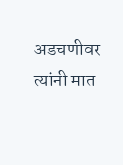अडचणीवर त्यांनी मात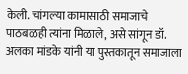केली. चांगल्या कामासाठी समाजाचे पाठबळही त्यांना मिळाले, असे सांगून डॉ. अलका मांडके यांनी या पुस्तकातून समाजाला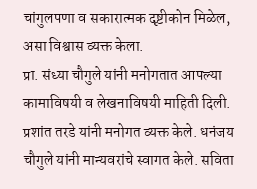चांगुलपणा व सकारात्मक दृष्टीकोन मिळेल, असा विश्वास व्यक्त केला.
प्रा. संध्या चौगुले यांनी मनोगतात आपल्या कामाविषयी व लेखनाविषयी माहिती दिली. प्रशांत तरडे यांनी मनोगत व्यक्त केले. धनंजय चौगुले यांनी मान्यवरांचे स्वागत केले. सविता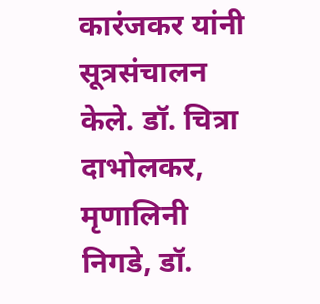कारंजकर यांनी सूत्रसंचालन केले. डॉ. चित्रा दाभोलकर, मृणालिनी निगडे, डॉ.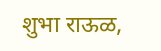शुभा राऊळ,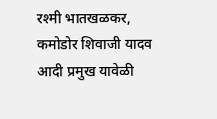रश्मी भातखळकर, कमोडोर शिवाजी यादव आदी प्रमुख यावेळी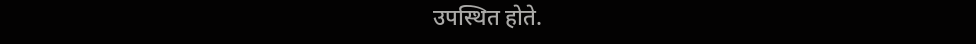उपस्थित होते.